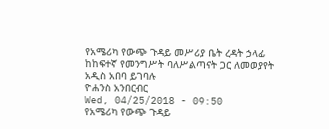የአሜሪካ የውጭ ጉዳይ መሥሪያ ቤት ረዳት ኃላፊ ከከፍተኛ የመንግሥት ባለሥልጣናት ጋር ለመወያየት አዲስ አበባ ይገባሉ
ዮሐንስ አንበርብር
Wed, 04/25/2018 - 09:50
የአሜሪካ የውጭ ጉዳይ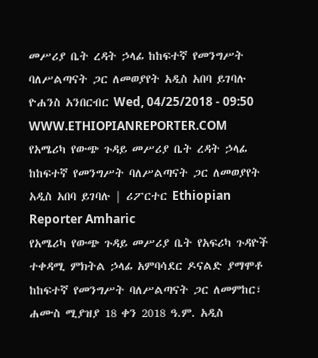መሥሪያ ቤት ረዳት ኃላፊ ከከፍተኛ የመንግሥት ባለሥልጣናት ጋር ለመወያየት አዲስ አበባ ይገባሉ ዮሐንስ አንበርብር Wed, 04/25/2018 - 09:50
WWW.ETHIOPIANREPORTER.COM
የአሜሪካ የውጭ ጉዳይ መሥሪያ ቤት ረዳት ኃላፊ ከከፍተኛ የመንግሥት ባለሥልጣናት ጋር ለመወያየት አዲስ አበባ ይገባሉ | ሪፖርተር Ethiopian Reporter Amharic
የአሜሪካ የውጭ ጉዳይ መሥሪያ ቤት የአፍሪካ ጉዳዮች ተቀዳሚ ምክትል ኃላፊ አምባሳደር ዶናልድ ያማሞቶ ከከፍተኛ የመንግሥት ባለሥልጣናት ጋር ለመምከር፣ ሐሙስ ሚያዝያ 18 ቀን 2018 ዓ.ም. አዲስ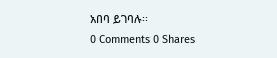አበባ ይገባሉ፡፡
0 Comments 0 Shares